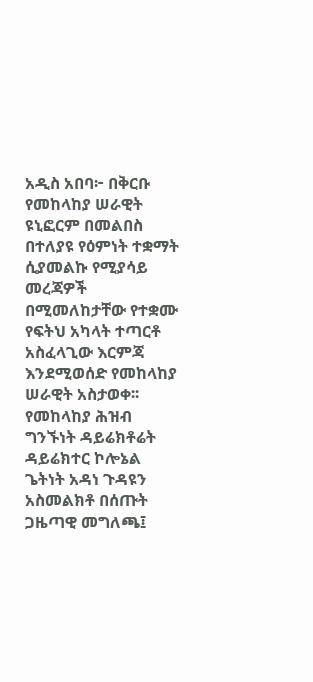አዲስ አበባ፦ በቅርቡ የመከላከያ ሠራዊት ዩኒፎርም በመልበስ በተለያዩ የዕምነት ተቋማት ሲያመልኩ የሚያሳይ መረጃዎች በሚመለከታቸው የተቋሙ የፍትህ አካላት ተጣርቶ አስፈላጊው እርምጃ እንደሚወሰድ የመከላከያ ሠራዊት አስታወቀ፡፡
የመከላከያ ሕዝብ ግንኙነት ዳይሬክቶሬት ዳይሬክተር ኮሎኔል ጌትነት አዳነ ጉዳዩን አስመልክቶ በሰጡት ጋዜጣዊ መግለጫ፤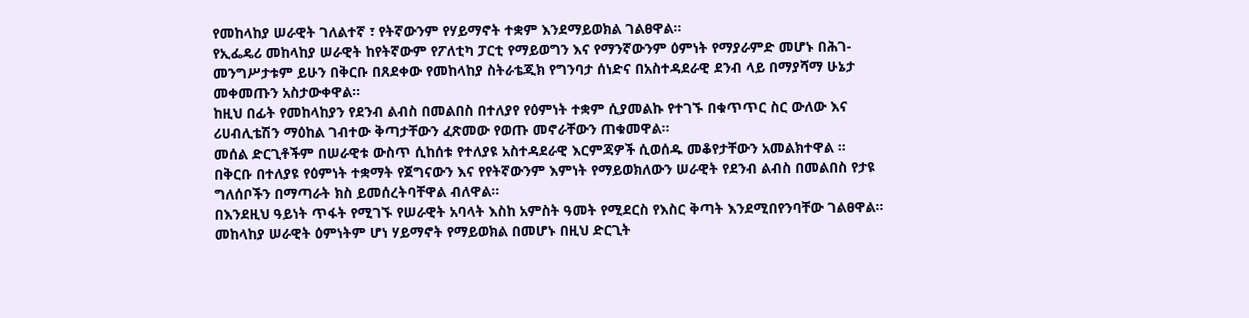የመከላከያ ሠራዊት ገለልተኛ ፣ የትኛውንም የሃይማኖት ተቋም እንደማይወክል ገልፀዋል፡፡
የኢፌዴሪ መከላከያ ሠራዊት ከየትኛውም የፖለቲካ ፓርቲ የማይወግን እና የማንኛውንም ዕምነት የማያራምድ መሆኑ በሕገ- መንግሥታቱም ይሁን በቅርቡ በጸደቀው የመከላከያ ስትራቴጂክ የግንባታ ሰነድና በአስተዳደራዊ ደንብ ላይ በማያሻማ ሁኔታ መቀመጡን አስታውቀዋል፡፡
ከዚህ በፊት የመከላከያን የደንብ ልብስ በመልበስ በተለያየ የዕምነት ተቋም ሲያመልኩ የተገኙ በቁጥጥር ስር ውለው እና ሪሀብሊቴሽን ማዕከል ገብተው ቅጣታቸውን ፈጽመው የወጡ መኖራቸውን ጠቁመዋል።
መሰል ድርጊቶችም በሠራዊቱ ውስጥ ሲከሰቱ የተለያዩ አስተዳደራዊ እርምጃዎች ሲወሰዱ መቆየታቸውን አመልክተዋል ፡፡
በቅርቡ በተለያዩ የዕምነት ተቋማት የጀግናውን እና የየትኛውንም እምነት የማይወክለውን ሠራዊት የደንብ ልብስ በመልበስ የታዩ ግለሰቦችን በማጣራት ክስ ይመሰረትባቸዋል ብለዋል።
በእንደዚህ ዓይነት ጥፋት የሚገኙ የሠራዊት አባላት እስከ አምስት ዓመት የሚደርስ የእስር ቅጣት እንደሚበየንባቸው ገልፀዋል።
መከላከያ ሠራዊት ዕምነትም ሆነ ሃይማኖት የማይወክል በመሆኑ በዚህ ድርጊት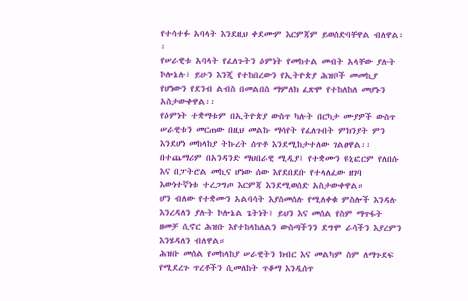የተሳተፉ አባላት እንደዚህ ቀደሙም እርምጃም ይወሰድባቸዋል ብለዋል፡፡
የሠራዊቱ አባላት የፈለጉትን ዕምነት የመከተል መብት አላቸው ያሉት ኮሎኔሉ፣ ይሁን እንጂ የተከበረውን የኢትዮጵያ ሕዝቦች መመኪያ የሆነውን የደንብ ልብስ በመልበስ ማምለክ ፈጽሞ የተከለከለ መሆኑን አስታውቀዋል፡፡
የዕምነት ተቋማቱም በኢትዮጵያ ውስጥ ካሉት በርካታ ሙያዎች ውስጥ ሠራዊቱን መርጠው በዚህ መልኩ ማሳየት የፈለጉበት ምክንያት ምን እንደሆነ መከላከያ ትኩረት ሰጥቶ እንደሚከታተለው ገልፀዋል፡፡
በተጨማሪም በአንዳንድ ማህበራዊ ሚዲያ፤ የተቋሙን ዩኒፎርም የለበሱ እና በፓትሮል መኪና ሆነው ሰው እየደበደቡ የተላለፈው ዘገባ እውነተኛነቱ ተረጋግጦ እርምጃ እንደሚወሰድ አስታውቀዋል።
ሆን ብለው የተቋሙን አልባሳት እያስመሰሉ የሚለቀቁ ምስሎች እንዳሉ እንረዳለን ያሉት ኮሎኔል ጌትነት፤ ይህን እና መሰል የስም ማጥፋት ዘመቻ ሲኖር ሕዝቡ እየተከላከለልን ውስጣችንን ደግሞ ራሳችን እያረምን እንሄዳለን ብለዋል።
ሕዝቡ መሰል የመከላከያ ሠራዊትን ክብር እና መልካም ስም ለማጉደፍ የሚደረጉ ጥረቶችን ሲመለከት ጥቆማ እንዲሰጥ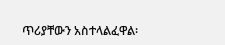ጥሪያቸውን አስተላልፈዋል፡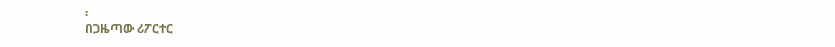፡
በጋዜጣው ሪፖርተር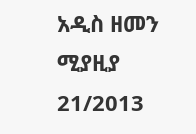አዲስ ዘመን ሚያዚያ 21/2013